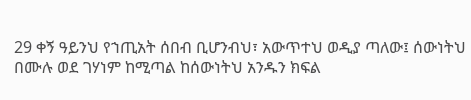29 ቀኝ ዓይንህ የኀጢአት ሰበብ ቢሆንብህ፣ አውጥተህ ወዲያ ጣለው፤ ሰውነትህ በሙሉ ወደ ገሃነም ከሚጣል ከሰውነትህ አንዱን ክፍል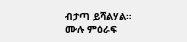ብታጣ ይሻልሃል።
ሙሉ ምዕራፍ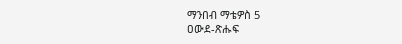ማንበብ ማቴዎስ 5
ዐውደ-ጽሑፍ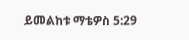ይመልከቱ ማቴዎስ 5:29